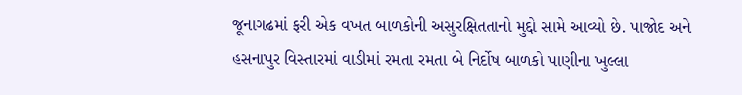જૂનાગઢમાં ફરી એક વખત બાળકોની અસુરક્ષિતતાનો મુદ્દો સામે આવ્યો છે. પાજોદ અને હસનાપુર વિસ્તારમાં વાડીમાં રમતા રમતા બે નિર્દોષ બાળકો પાણીના ખુલ્લા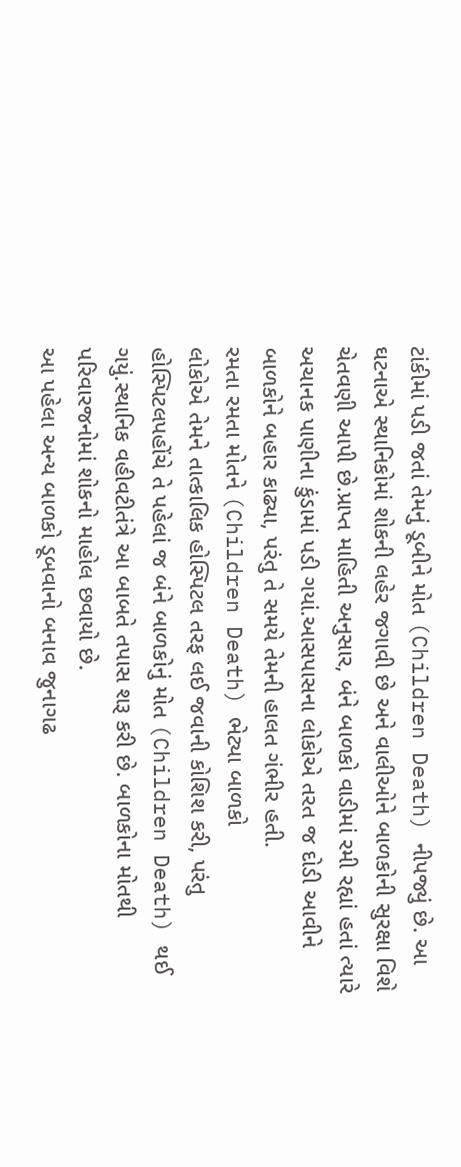ટાંકીમાં પડી જતાં તેમનું ડૂબીને મોત (Children Death) નીપજ્યું છે. આ ઘટનાએ સ્થાનિકોમાં શોકની લહેર જગાવી છે અને વાલીઓને બાળકોની સુરક્ષા વિશે ચેતવણી આપી છે.પ્રાપ્ત માહિતી અનુસાર, બંને બાળકો વાડીમાં રમી રહ્યાં હતાં ત્યારે અચાનક પાણીના કુંડામાં પડી ગયાં.આસપાસના લોકોએ તરત જ દોડી આવીને બાળકોને બહાર કાઢ્યા, પરંતુ તે સમયે તેમની હાલત ગંભીર હતી.
રમતા રમતા મોતને (Children Death) ભેટ્યા બાળકો
લોકોએ તેમને તાત્કાલિક હોસ્પિટલ તરફ લઈ જવાની કોશિશ કરી, પરંતુ હોસ્પિટલપહોંચે તે પહેલાં જ બંને બાળકોનું મોત (Children Death) થઈ ગયું.સ્થાનિક વહીવટીતંત્રે આ બાબતે તપાસ શરૂ કરી છે. બાળકોના મોતથી પરિવારજનોમાં શોકનો માહોલ છવાયો છે.
આ પહેલા અન્ય બાળકો ડૂબવાનો બનાવ જુનાગઢ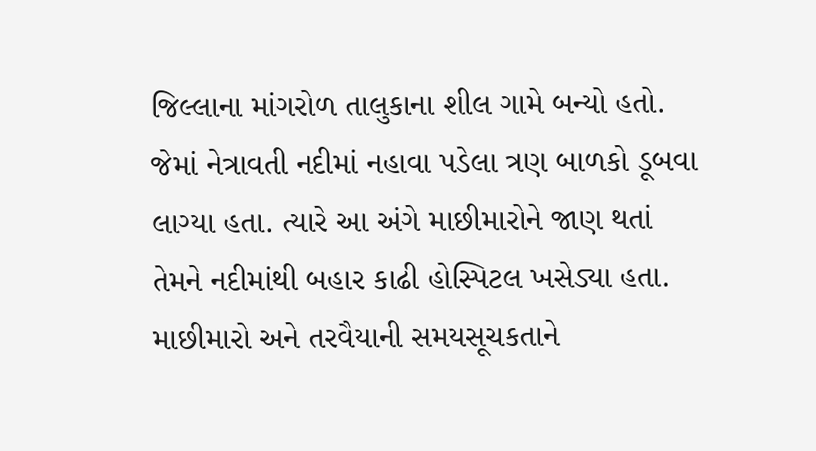જિલ્લાના માંગરોળ તાલુકાના શીલ ગામે બન્યો હતો. જેમાં નેત્રાવતી નદીમાં નહાવા પડેલા ત્રણ બાળકો ડૂબવા લાગ્યા હતા. ત્યારે આ અંગે માછીમારોને જાણ થતાં તેમને નદીમાંથી બહાર કાઢી હોસ્પિટલ ખસેડ્યા હતા. માછીમારો અને તરવૈયાની સમયસૂચકતાને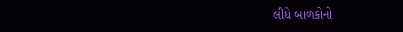લીધે બાળકોનો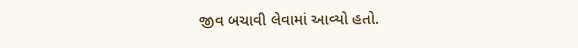જીવ બચાવી લેવામાં આવ્યો હતો.